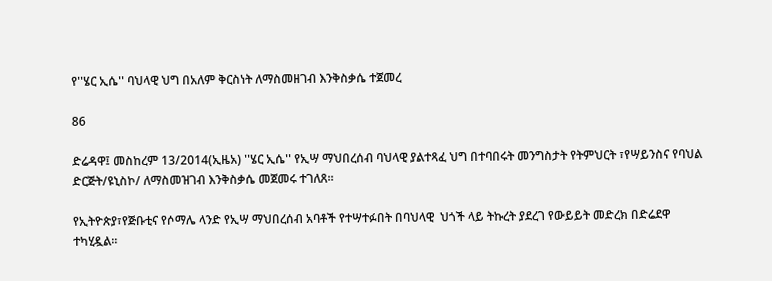የ''ሄር ኢሴ'' ባህላዊ ህግ በአለም ቅርስነት ለማስመዘገብ እንቅስቃሴ ተጀመረ

86

ድሬዳዋ፤ መስከረም 13/2014(ኢዜአ) ''ሄር ኢሴ'' የኢሣ ማህበረሰብ ባህላዊ ያልተጻፈ ህግ በተባበሩት መንግስታት የትምህርት ፣የሣይንስና የባህል ድርጅት/ዩኒስኮ/ ለማስመዝገብ እንቅስቃሴ መጀመሩ ተገለጸ።

የኢትዮጵያ፣የጅቡቲና የሶማሌ ላንድ የኢሣ ማህበረሰብ አባቶች የተሣተፉበት በባህላዊ  ህጎች ላይ ትኩረት ያደረገ የውይይት መድረክ በድሬደዋ ተካሂዷል።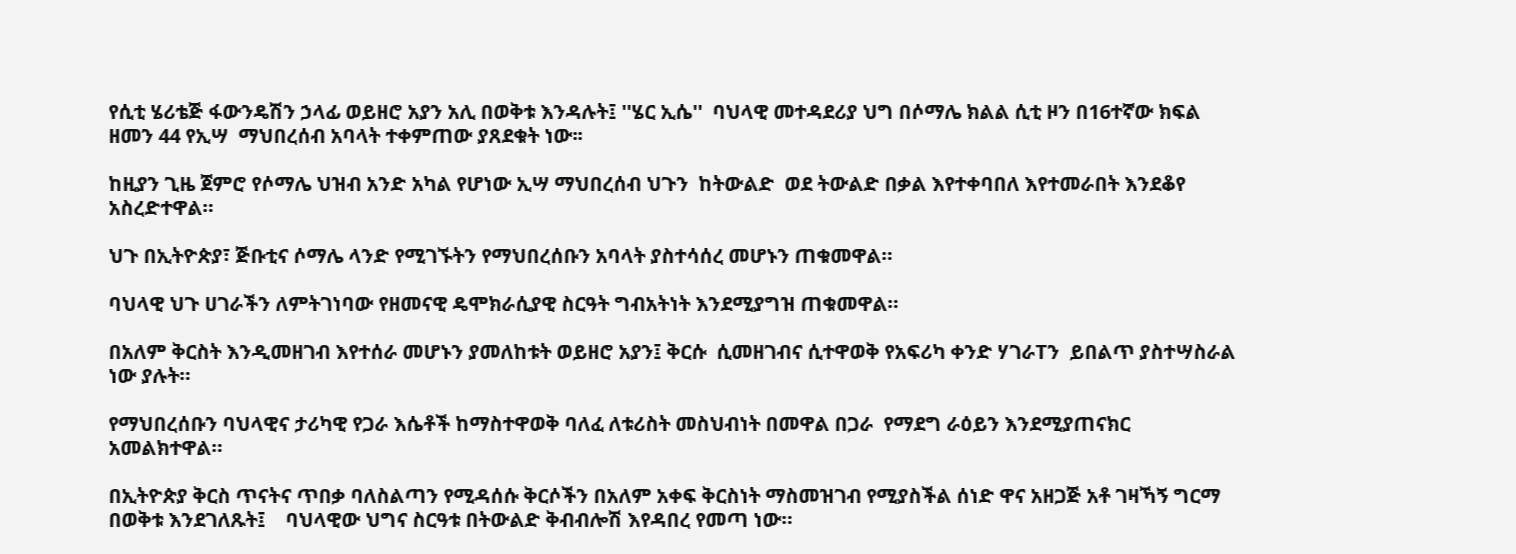የሲቲ ሄሪቴጅ ፋውንዴሽን ኃላፊ ወይዘሮ አያን አሊ በወቅቱ እንዳሉት፤ ''ሄር ኢሴ''  ባህላዊ መተዳደሪያ ህግ በሶማሌ ክልል ሲቲ ዞን በ16ተኛው ክፍል ዘመን 44 የኢሣ  ማህበረሰብ አባላት ተቀምጠው ያጸደቁት ነው፡፡

ከዚያን ጊዜ ጀምሮ የሶማሌ ህዝብ አንድ አካል የሆነው ኢሣ ማህበረሰብ ህጉን  ከትውልድ  ወደ ትውልድ በቃል እየተቀባበለ እየተመራበት እንደቆየ አስረድተዋል።

ህጉ በኢትዮጵያ፣ ጅቡቲና ሶማሌ ላንድ የሚገኙትን የማህበረሰቡን አባላት ያስተሳሰረ መሆኑን ጠቁመዋል።

ባህላዊ ህጉ ሀገራችን ለምትገነባው የዘመናዊ ዴሞክራሲያዊ ስርዓት ግብአትነት እንደሚያግዝ ጠቁመዋል።

በአለም ቅርስት እንዲመዘገብ እየተሰራ መሆኑን ያመለከቱት ወይዘሮ አያን፤ ቅርሱ  ሲመዘገብና ሲተዋወቅ የአፍሪካ ቀንድ ሃገራTን  ይበልጥ ያስተሣስራል ነው ያሉት።

የማህበረሰቡን ባህላዊና ታሪካዊ የጋራ እሴቶች ከማስተዋወቅ ባለፈ ለቱሪስት መስህብነት በመዋል በጋራ  የማደግ ራዕይን እንደሚያጠናክር አመልክተዋል።

በኢትዮጵያ ቅርስ ጥናትና ጥበቃ ባለስልጣን የሚዳሰሱ ቅርሶችን በአለም አቀፍ ቅርስነት ማስመዝገብ የሚያስችል ሰነድ ዋና አዘጋጅ አቶ ገዛኻኝ ግርማ በወቅቱ እንደገለጹት፤    ባህላዊው ህግና ስርዓቱ በትውልድ ቅብብሎሽ እየዳበረ የመጣ ነው።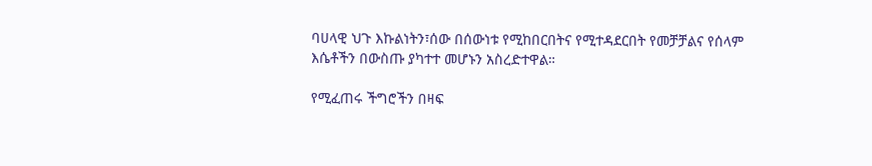ባሀላዊ ህጉ እኩልነትን፣ሰው በሰውነቱ የሚከበርበትና የሚተዳደርበት የመቻቻልና የሰላም  እሴቶችን በውስጡ ያካተተ መሆኑን አስረድተዋል።

የሚፈጠሩ ችግሮችን በዛፍ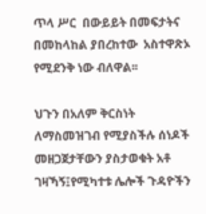ጥላ ሥር  በውይይት በመፍታትና በመከላከል ያበረከተው  አስተዋጽኦ የሚደንቅ ነው ብለዋል፡፡

ህጉን በአለም ቅርስነት ለማስመዝገብ የሚያስችሉ ሰነዶች መዘጋጀታቸውን ያስታወቁት አቶ ገዛኻኝ፤የሚካተቱ ሌሎች ጉዳዮችን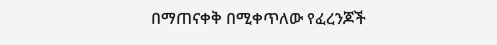በማጠናቀቅ በሚቀጥለው የፈረንጆች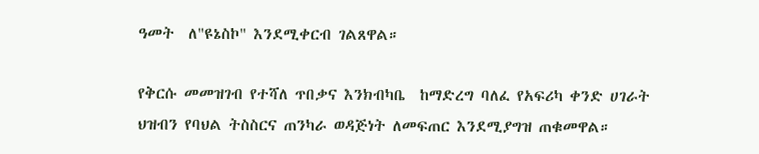ዓመት  ለ"ዩኔስኮ" እንደሚቀርብ ገልጸዋል።

የቅርሱ መመዝገብ የተሻለ ጥበቃና እንክብካቤ  ከማድረግ ባለፈ የአፍሪካ ቀንድ ሀገራት ህዝብን የባህል ትስስርና ጠንካራ ወዳጅነት ለመፍጠር እንደሚያግዝ ጠቁመዋል።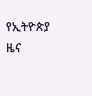የኢትዮጵያ ዜና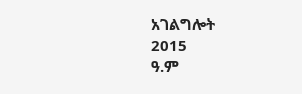አገልግሎት
2015
ዓ.ም